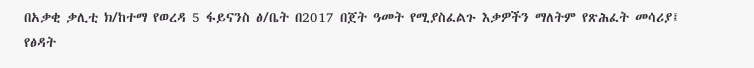በአቃቂ ቃሊቲ ክ/ከተማ የወረዳ 5 ፋይናንስ ፅ/ቤት በ2017 በጀት ዓመት የሚያስፈልጉ እቃዎችን ማለትም የጽሕፈት መሳሪያ፤ የፅዳት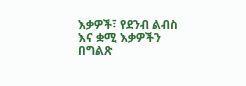እቃዎች፣ የደንብ ልብስ እና ቋሚ እቃዎችን በግልጽ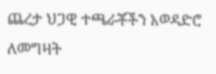ጨረታ ህጋዊ ተጫራቾችን አወዳድሮ ለመግዛት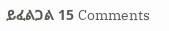ይፈልጋል 15 Comments